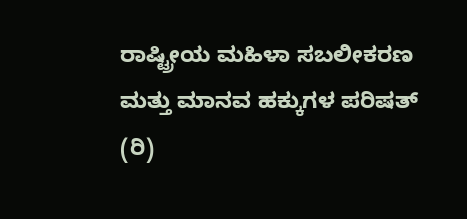ರಾಷ್ಟ್ರೀಯ ಮಹಿಳಾ ಸಬಲೀಕರಣ ಮತ್ತು ಮಾನವ ಹಕ್ಕುಗಳ ಪರಿಷತ್ (ರಿ)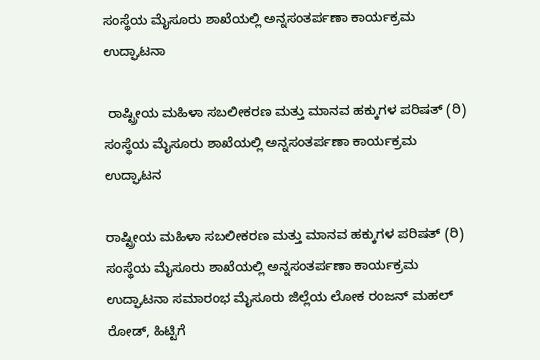ಸಂಸ್ಥೆಯ ಮೈಸೂರು ಶಾಖೆಯಲ್ಲಿ ಅನ್ನಸಂತರ್ಪಣಾ ಕಾರ್ಯಕ್ರಮ ಉದ್ಘಾಟನಾ

 ರಾಷ್ಟ್ರೀಯ ಮಹಿಳಾ ಸಬಲೀಕರಣ ಮತ್ತು ಮಾನವ ಹಕ್ಕುಗಳ ಪರಿಷತ್ (ರಿ) ಸಂಸ್ಥೆಯ ಮೈಸೂರು ಶಾಖೆಯಲ್ಲಿ ಅನ್ನಸಂತರ್ಪಣಾ ಕಾರ್ಯಕ್ರಮ ಉದ್ಘಾಟನ

ರಾಷ್ಟ್ರೀಯ ಮಹಿಳಾ ಸಬಲೀಕರಣ ಮತ್ತು ಮಾನವ ಹಕ್ಕುಗಳ ಪರಿಷತ್ (ರಿ) ಸಂಸ್ಥೆಯ ಮೈಸೂರು ಶಾಖೆಯಲ್ಲಿ ಅನ್ನಸಂತರ್ಪಣಾ ಕಾರ್ಯಕ್ರಮ ಉದ್ಘಾಟನಾ ಸಮಾರಂಭ ಮೈಸೂರು ಜಿಲ್ಲೆಯ ಲೋಕ ರಂಜನ್ ಮಹಲ್ ರೋಡ್, ಹಿಟ್ಟಿಗೆ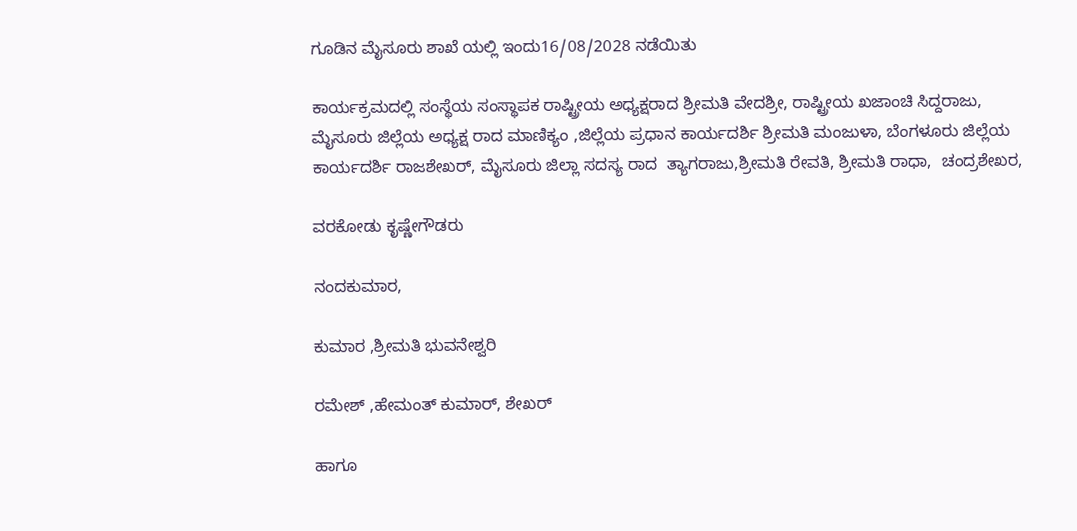ಗೂಡಿನ ಮೈಸೂರು ಶಾಖೆ ಯಲ್ಲಿ ಇಂದು16/08/2028 ನಡೆಯಿತು

ಕಾರ್ಯಕ್ರಮದಲ್ಲಿ ಸಂಸ್ಥೆಯ ಸಂಸ್ಥಾಪಕ ರಾಷ್ಟ್ರೀಯ ಅಧ್ಯಕ್ಷರಾದ ಶ್ರೀಮತಿ ವೇದಶ್ರೀ, ರಾಷ್ಟ್ರೀಯ ಖಜಾಂಚಿ ಸಿದ್ದರಾಜು, ಮೈಸೂರು ಜಿಲ್ಲೆಯ ಅಧ್ಯಕ್ಷ ರಾದ ಮಾಣಿಕ್ಯಂ ,ಜಿಲ್ಲೆಯ ಪ್ರಧಾನ ಕಾರ್ಯದರ್ಶಿ ಶ್ರೀಮತಿ ಮಂಜುಳಾ, ಬೆಂಗಳೂರು ಜಿಲ್ಲೆಯ ಕಾರ್ಯದರ್ಶಿ ರಾಜಶೇಖರ್, ಮೈಸೂರು ಜಿಲ್ಲಾ ಸದಸ್ಯ ರಾದ  ತ್ಯಾಗರಾಜು,ಶ್ರೀಮತಿ ರೇವತಿ, ಶ್ರೀಮತಿ ರಾಧಾ,  ಚಂದ್ರಶೇಖರ,

ವರಕೋಡು ಕೃಷ್ಣೇಗೌಡರು

ನಂದಕುಮಾರ,

ಕುಮಾರ ,ಶ್ರೀಮತಿ ಭುವನೇಶ್ವರಿ

ರಮೇಶ್ ,ಹೇಮಂತ್ ಕುಮಾರ್, ಶೇಖರ್

ಹಾಗೂ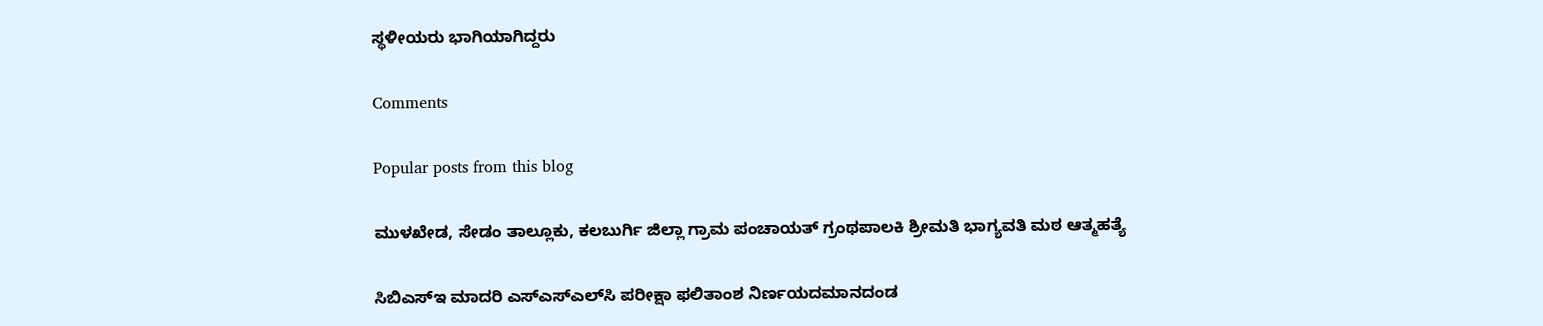ಸ್ಥಳೀಯರು ಭಾಗಿಯಾಗಿದ್ದರು

Comments

Popular posts from this blog

ಮುಳಖೇಡ, ಸೇಡಂ ತಾಲ್ಲೂಕು, ಕಲಬುರ್ಗಿ ಜಿಲ್ಲಾ ಗ್ರಾಮ ಪಂಚಾಯತ್ ಗ್ರಂಥಪಾಲಕಿ ಶ್ರೀಮತಿ ಭಾಗ್ಯವತಿ ಮಠ ಆತ್ಮಹತ್ಯೆ

ಸಿಬಿಎಸ್‌ಇ ಮಾದರಿ ಎಸ್‌ಎಸ್‌ಎಲ್‌ಸಿ ಪರೀಕ್ಷಾ ಫಲಿತಾಂಶ ನಿರ್ಣಯದಮಾನದಂಡ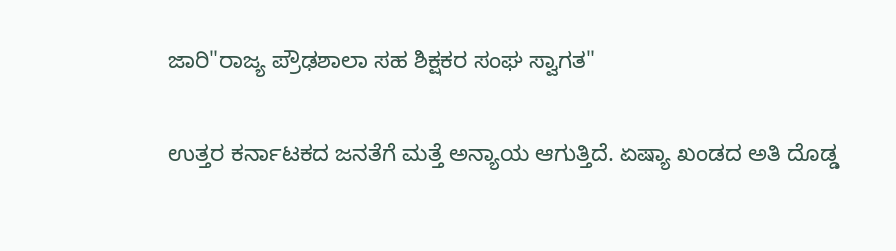ಜಾರಿ"ರಾಜ್ಯ ಪ್ರೌಢಶಾಲಾ ಸಹ ಶಿಕ್ಷಕರ ಸಂಘ ಸ್ವಾಗತ"

ಉತ್ತರ ಕರ್ನಾಟಕದ ಜನತೆಗೆ ಮತ್ತೆ ಅನ್ಯಾಯ ಆಗುತ್ತಿದೆ. ಏಷ್ಯಾ ಖಂಡದ ಅತಿ ದೊಡ್ಡ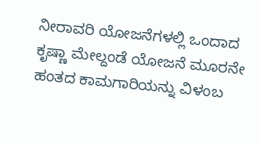ನೀರಾವರಿ ಯೋಜನೆಗಳಲ್ಲಿ ಒಂದಾದ ಕೃಷ್ಣಾ ಮೇಲ್ದಂಡೆ ಯೋಜನೆ ಮೂರನೇ ಹಂತದ ಕಾಮಗಾರಿಯನ್ನು ವಿಳಂಬ